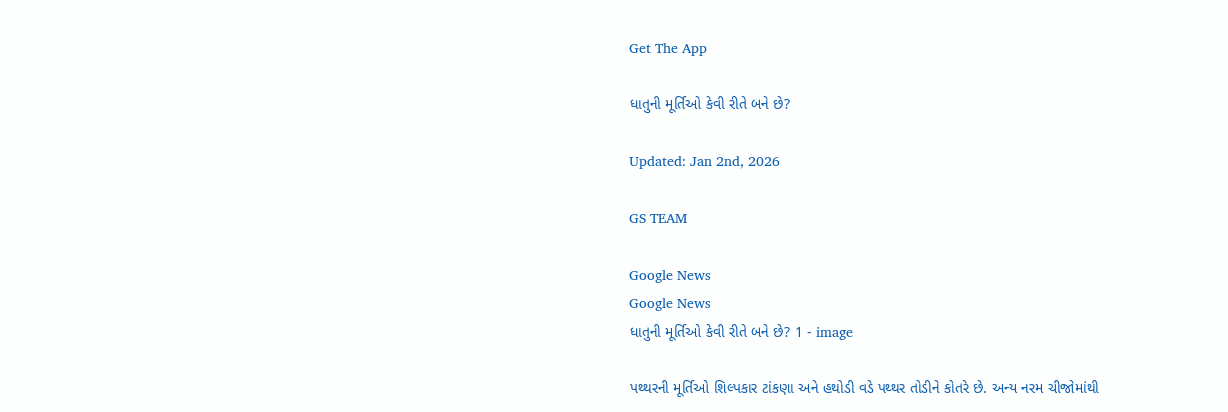Get The App

ધાતુની મૂર્તિઓ કેવી રીતે બને છે?

Updated: Jan 2nd, 2026

GS TEAM

Google News
Google News
ધાતુની મૂર્તિઓ કેવી રીતે બને છે? 1 - image

પથ્થરની મૂર્તિઓ શિલ્પકાર ટાંકણા અને હથોડી વડે પથ્થર તોડીને કોતરે છે. અન્ય નરમ ચીજોમાંથી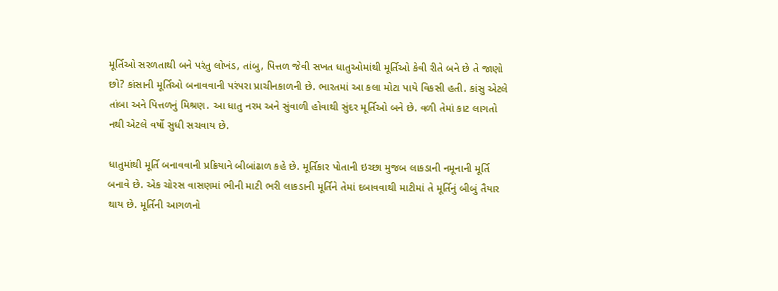મૂર્તિઓ સરળતાથી બને પરંતુ લોખંડ, તાંબુ, પિત્તળ જેવી સખત ધાતુઓમાંથી મૂર્તિઓ કેવી રીતે બને છે તે જાણો છો? કાંસાની મૂર્તિઓ બનાવવાની પરંપરા પ્રાચીનકાળની છે. ભારતમાં આ કલા મોટા પાયે વિકસી હતી. કાંસુ એટલે તાંબા અને પિત્તળનું મિશ્રણ. આ ધાતુ નરમ અને સુંવાળી હોવાથી સુંદર મૂર્તિઓ બને છે. વળી તેમાં કાટ લાગતો નથી એટલે વર્ષો સુધી સચવાય છે.

ધાતુમાંથી મૂર્તિ બનાવવાની પ્રક્રિયાને બીબાંઢાળ કહે છે. મૂર્તિકાર પોતાની ઇચ્છા મુજબ લાકડાની નમૂનાની મૂર્તિ બનાવે છે. એક ચોરસ વાસણમાં ભીની માટી ભરી લાકડાની મૂર્તિને તેમાં દબાવવાથી માટીમાં તે મૂર્તિનું બીબું તૈયાર થાય છે. મૂર્તિની આગળનો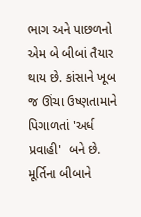ભાગ અને પાછળનો એમ બે બીબાં તૈયાર થાય છે. કાંસાને ખૂબ જ ઊંચા ઉષ્ણતામાને પિગાળતાં 'અર્ધ પ્રવાહી'  બને છે. મૂર્તિના બીબાને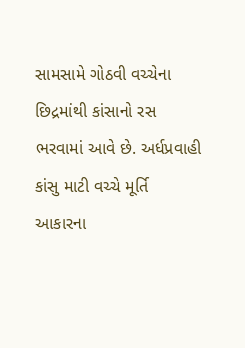સામસામે ગોઠવી વચ્ચેના છિદ્રમાંથી કાંસાનો રસ ભરવામાં આવે છે. અર્ધપ્રવાહી કાંસુ માટી વચ્ચે મૂર્તિ આકારના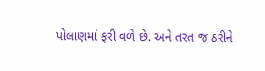પોલાણમાં ફરી વળે છે. અને તરત જ ઠરીને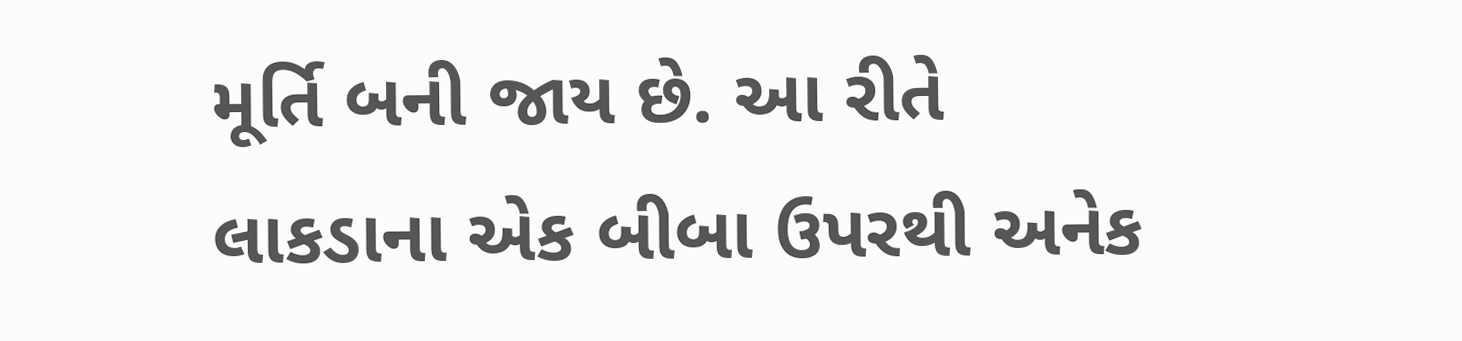મૂર્તિ બની જાય છે. આ રીતે લાકડાના એક બીબા ઉપરથી અનેક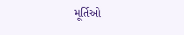મૂર્તિઓ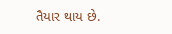તૈયાર થાય છે.